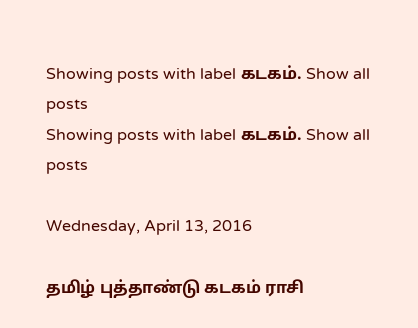Showing posts with label கடகம். Show all posts
Showing posts with label கடகம். Show all posts

Wednesday, April 13, 2016

தமிழ் புத்தாண்டு கடகம் ராசி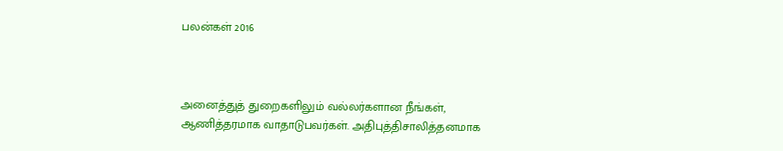பலன்கள் 2016



அனைத்துத் துறைகளிலும் வல்லர்களான நீங்கள், ஆணித்தரமாக வாதாடுபவர்கள். அதிபுத்திசாலித்தனமாக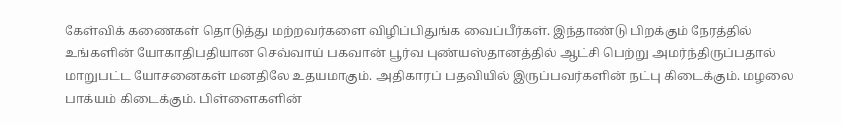கேள்விக் கணைகள் தொடுத்து மற்றவர்களை விழிப்பிதுங்க வைப்பீர்கள். இந்தாண்டு பிறக்கும் நேரத்தில் உங்களின் யோகாதிபதியான செவ்வாய் பகவான் பூர்வ புண்யஸ்தானத்தில் ஆட்சி பெற்று அமர்ந்திருப்பதால் மாறுபட்ட யோசனைகள் மனதிலே உதயமாகும். அதிகாரப் பதவியில் இருப்பவர்களின் நட்பு கிடைக்கும். மழலை பாக்யம் கிடைக்கும். பிள்ளைகளின்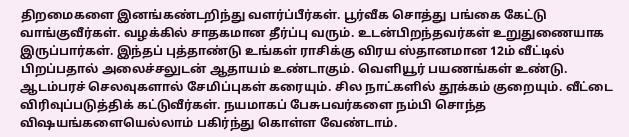திறமைகளை இனங்கண்டறிந்து வளர்ப்பீர்கள். பூர்வீக சொத்து பங்கை கேட்டு வாங்குவீர்கள். வழக்கில் சாதகமான தீர்ப்பு வரும். உடன்பிறந்தவர்கள் உறுதுணையாக இருப்பார்கள். இந்தப் புத்தாண்டு உங்கள் ராசிக்கு விரய ஸ்தானமான 12ம் வீட்டில் பிறப்பதால் அலைச்சலுடன் ஆதாயம் உண்டாகும். வெளியூர் பயணங்கள் உண்டு. ஆடம்பரச் செலவுகளால் சேமிப்புகள் கரையும். சில நாட்களில் தூக்கம் குறையும். வீட்டை விரிவுப்படுத்திக் கட்டுவீர்கள். நயமாகப் பேசுபவர்களை நம்பி சொந்த விஷயங்களையெல்லாம் பகிர்ந்து கொள்ள வேண்டாம்.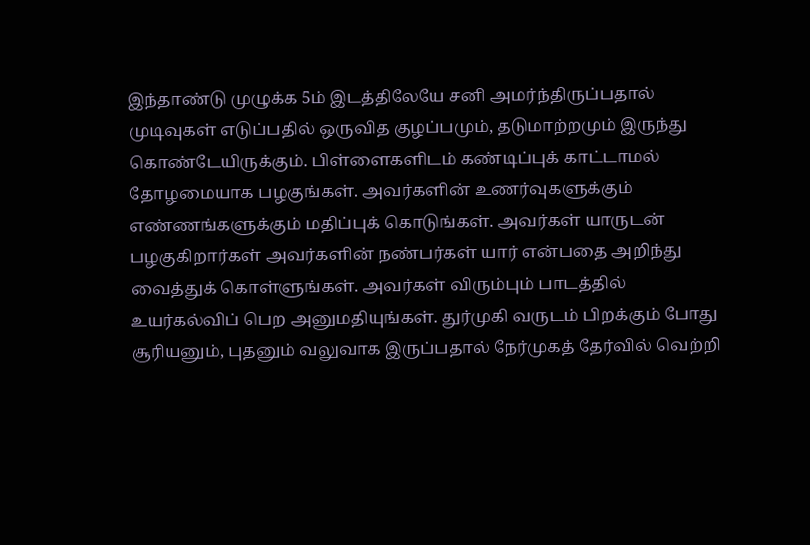இந்தாண்டு முழுக்க 5ம் இடத்திலேயே சனி அமர்ந்திருப்பதால் முடிவுகள் எடுப்பதில் ஒருவித குழப்பமும், தடுமாற்றமும் இருந்து கொண்டேயிருக்கும். பிள்ளைகளிடம் கண்டிப்புக் காட்டாமல் தோழமையாக பழகுங்கள். அவர்களின் உணர்வுகளுக்கும் எண்ணங்களுக்கும் மதிப்புக் கொடுங்கள். அவர்கள் யாருடன் பழகுகிறார்கள் அவர்களின் நண்பர்கள் யார் என்பதை அறிந்து வைத்துக் கொள்ளுங்கள். அவர்கள் விரும்பும் பாடத்தில் உயர்கல்விப் பெற அனுமதியுங்கள். துர்முகி வருடம் பிறக்கும் போது சூரியனும், புதனும் வலுவாக இருப்பதால் நேர்முகத் தேர்வில் வெற்றி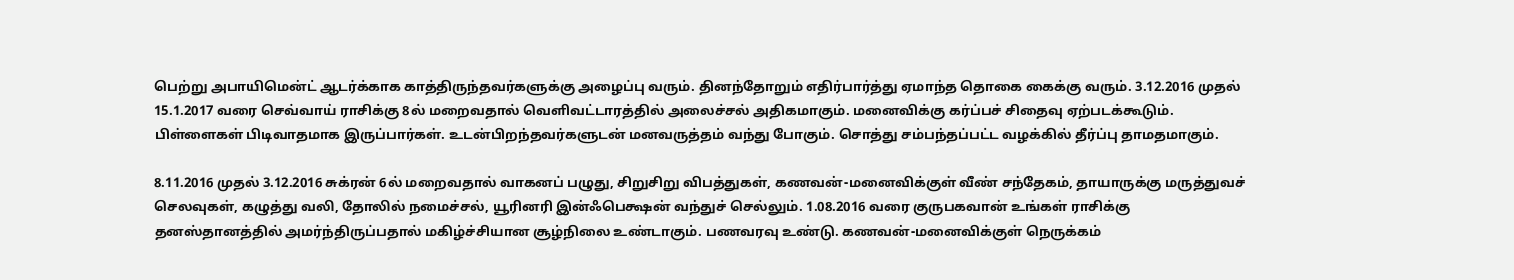பெற்று அபாயிமென்ட் ஆடர்க்காக காத்திருந்தவர்களுக்கு அழைப்பு வரும். தினந்தோறும் எதிர்பார்த்து ஏமாந்த தொகை கைக்கு வரும். 3.12.2016 முதல் 15.1.2017 வரை செவ்வாய் ராசிக்கு 8ல் மறைவதால் வெளிவட்டாரத்தில் அலைச்சல் அதிகமாகும். மனைவிக்கு கர்ப்பச் சிதைவு ஏற்படக்கூடும். பிள்ளைகள் பிடிவாதமாக இருப்பார்கள். உடன்பிறந்தவர்களுடன் மனவருத்தம் வந்து போகும். சொத்து சம்பந்தப்பட்ட வழக்கில் தீர்ப்பு தாமதமாகும்.

8.11.2016 முதல் 3.12.2016 சுக்ரன் 6ல் மறைவதால் வாகனப் பழுது, சிறுசிறு விபத்துகள், கணவன்-மனைவிக்குள் வீண் சந்தேகம், தாயாருக்கு மருத்துவச் செலவுகள், கழுத்து வலி, தோலில் நமைச்சல், யூரினரி இன்ஃபெக்ஷன் வந்துச் செல்லும். 1.08.2016 வரை குருபகவான் உங்கள் ராசிக்கு தனஸ்தானத்தில் அமர்ந்திருப்பதால் மகிழ்ச்சியான சூழ்நிலை உண்டாகும். பணவரவு உண்டு. கணவன்-மனைவிக்குள் நெருக்கம்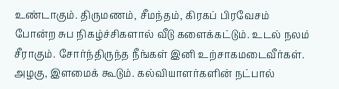உண்டாகும். திருமணம், சீமந்தம், கிரகப் பிரவேசம் போன்ற சுப நிகழ்ச்சிகளால் வீடு களைக்கட்டும். உடல் நலம் சீராகும். சோர்ந்திருந்த நீங்கள் இனி உற்சாகமடைவீர்கள். அழகு, இளமைக் கூடும். கல்வியாளர்களின் நட்பால்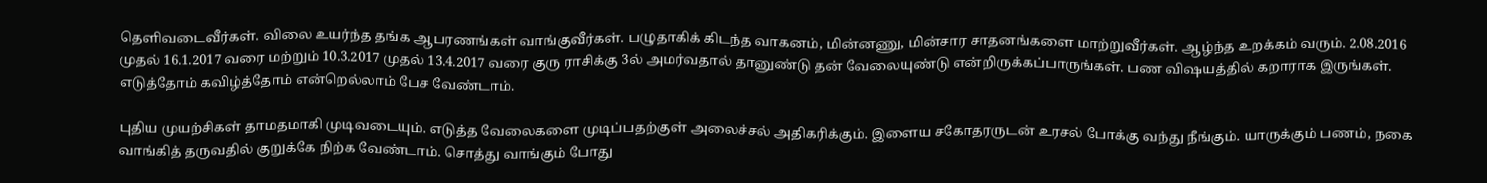தெளிவடைவீர்கள். விலை உயர்ந்த தங்க ஆபரணங்கள் வாங்குவீர்கள். பழுதாகிக் கிடந்த வாகனம், மின்னணு, மின்சார சாதனங்களை மாற்றுவீர்கள். ஆழ்ந்த உறக்கம் வரும். 2.08.2016 முதல் 16.1.2017 வரை மற்றும் 10.3.2017 முதல் 13.4.2017 வரை குரு ராசிக்கு 3ல் அமர்வதால் தானுண்டு தன் வேலையுண்டு என்றிருக்கப்பாருங்கள். பண விஷயத்தில் கறாராக இருங்கள். எடுத்தோம் கவிழ்த்தோம் என்றெல்லாம் பேச வேண்டாம்.

புதிய முயற்சிகள் தாமதமாகி முடிவடையும். எடுத்த வேலைகளை முடிப்பதற்குள் அலைச்சல் அதிகரிக்கும். இளைய சகோதரருடன் உரசல் போக்கு வந்து நீங்கும். யாருக்கும் பணம், நகை வாங்கித் தருவதில் குறுக்கே நிற்க வேண்டாம். சொத்து வாங்கும் போது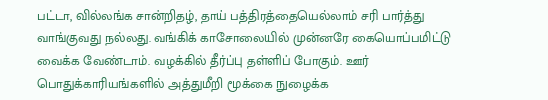பட்டா, வில்லங்க சான்றிதழ், தாய் பத்திரத்தையெல்லாம் சரி பார்த்து வாங்குவது நல்லது. வங்கிக் காசோலையில் முன்னரே கையொப்பமிட்டு வைக்க வேண்டாம். வழக்கில் தீர்ப்பு தள்ளிப் போகும். ஊர் பொதுக்காரியங்களில் அத்துமீறி மூக்கை நுழைக்க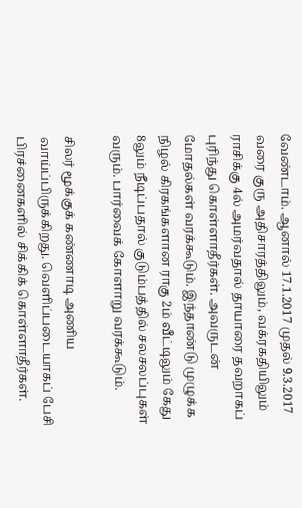வேண்டாம். ஆனால் 17.1.2017 முதல் 9.3.2017 வரை குரு அதிசாரத்திலும், வக்ரகதியிலும் ராசிக்கு 4ல் அமர்வதால் தாயாரை தவறாகப் புரிந்து கொள்ளாதீர்கள். அவருடன் மோதல்கள் வரக்கூடும். இந்தாண்டு முழுக்க நிழல் கிரகங்களான ராகு 2ம் வீட்டிலும் கேது 8லும் நீடிப்பதால் குடும்பத்தில் சலசலப்புகள் வரும். பார்வைக் கோளாறு வரக்கூடும்.

சிலர் மூக்குக் கண்ணாடி அணிய வாய்ப்பிருக்கிறது. வெளிப்படையாகப் பேசி பிரச்னைகளில் சிக்கிக் கொள்ளாதீர்கள்.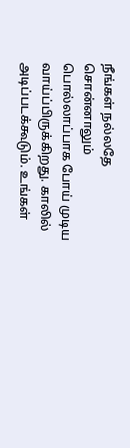நீங்கள் நல்லதே சொன்னாலும் பொல்லாப்பாக போய் முடிய வாய்ப்பிருக்கிறது. காலில் அடிப்படக்கூடும். உங்கள்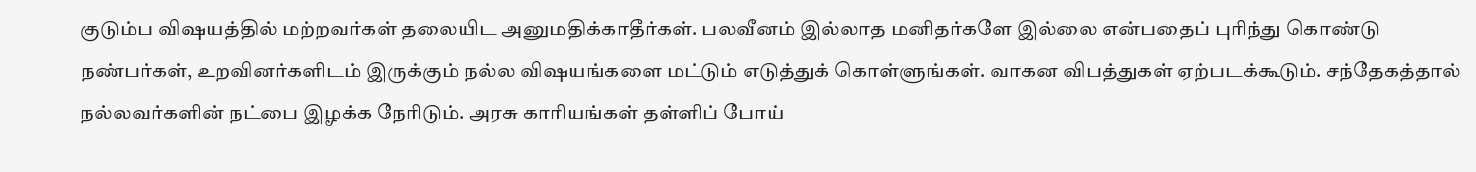குடும்ப விஷயத்தில் மற்றவர்கள் தலையிட அனுமதிக்காதீர்கள். பலவீனம் இல்லாத மனிதர்களே இல்லை என்பதைப் புரிந்து கொண்டு நண்பர்கள், உறவினர்களிடம் இருக்கும் நல்ல விஷயங்களை மட்டும் எடுத்துக் கொள்ளுங்கள். வாகன விபத்துகள் ஏற்படக்கூடும். சந்தேகத்தால் நல்லவர்களின் நட்பை இழக்க நேரிடும். அரசு காரியங்கள் தள்ளிப் போய்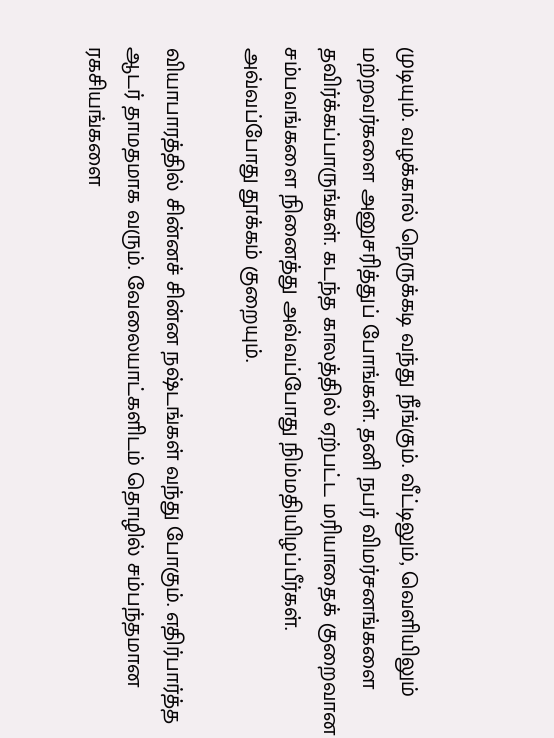முடியும். வழக்கால் நெருக்கடி வந்து நீங்கும். வீட்டிலும், வெளியிலும் மற்றவர்களை அனுசரித்துப் போங்கள். தனி நபர் விமர்சனங்களை தவிர்க்கப்பாருங்கள். கடந்த காலத்தில் ஏற்பட்ட மரியாதைக் குறைவான சம்பவங்களை நினைத்து அவ்வப்போது நிம்மதியிழப்பீர்கள். அவ்வப்போது தூக்கம் குறையும்.

வியாபாரத்தில் சின்னச் சின்ன நஷ்டங்கள் வந்து போகும். எதிர்பார்த்த ஆடர் தாமதமாக வரும். வேலையாட்களிடம் தொழில் சம்பந்தமான ரகசியங்களை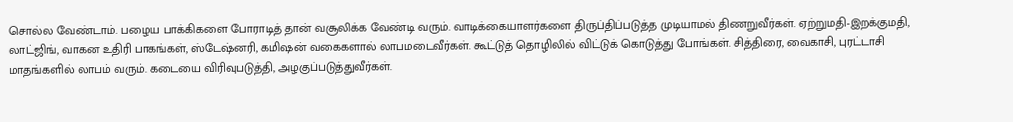சொல்ல வேண்டாம். பழைய பாக்கிகளை போராடித் தான் வசூலிக்க வேண்டி வரும். வாடிக்கையாளர்களை திருப்திப்படுத்த முடியாமல் திணறுவீர்கள். ஏற்றுமதி-இறக்குமதி, லாட்ஜிங், வாகன உதிரி பாகங்கள், ஸ்டேஷ்னரி, கமிஷன் வகைகளால் லாபமடைவீர்கள். கூட்டுத் தொழிலில் விட்டுக் கொடுத்து போங்கள். சித்திரை, வைகாசி, புரட்டாசி மாதங்களில் லாபம் வரும். கடையை விரிவுபடுத்தி, அழகுப்படுத்துவீர்கள்.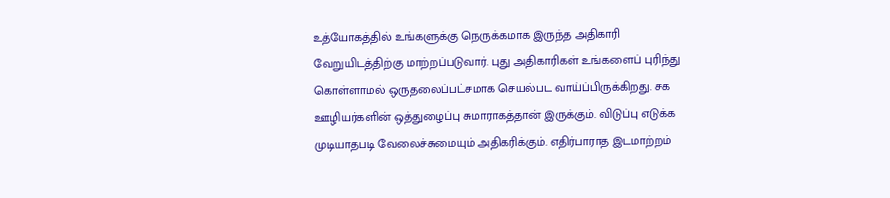உத்யோகத்தில் உங்களுக்கு நெருக்கமாக இருந்த அதிகாரி வேறுயிடத்திற்கு மாற்றப்படுவார். புது அதிகாரிகள் உங்களைப் புரிந்து கொள்ளாமல் ஒருதலைப்பட்சமாக செயல்பட வாய்ப்பிருக்கிறது. சக ஊழியர்களின் ஒத்துழைப்பு சுமாராகத்தான் இருக்கும். விடுப்பு எடுக்க முடியாதபடி வேலைச்சுமையும் அதிகரிக்கும். எதிர்பாராத இடமாற்றம்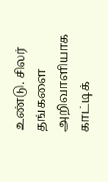உண்டு. சிலர் தங்களை அறிவாளியாக காட்டிக்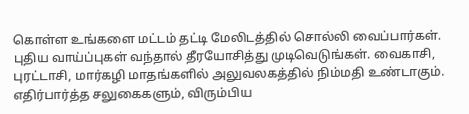கொள்ள உங்களை மட்டம் தட்டி மேலிடத்தில் சொல்லி வைப்பார்கள். புதிய வாய்ப்புகள் வந்தால் தீரயோசித்து முடிவெடுங்கள். வைகாசி, புரட்டாசி, மார்கழி மாதங்களில் அலுவலகத்தில் நிம்மதி உண்டாகும். எதிர்பார்த்த சலுகைகளும், விரும்பிய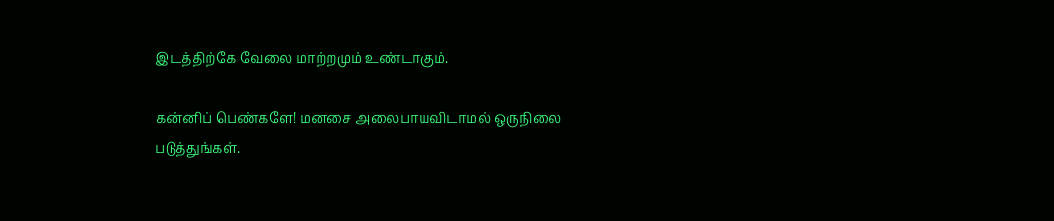இடத்திற்கே வேலை மாற்றமும் உண்டாகும்.

கன்னிப் பெண்களே! மனசை அலைபாயவிடாமல் ஒருநிலை படுத்துங்கள்.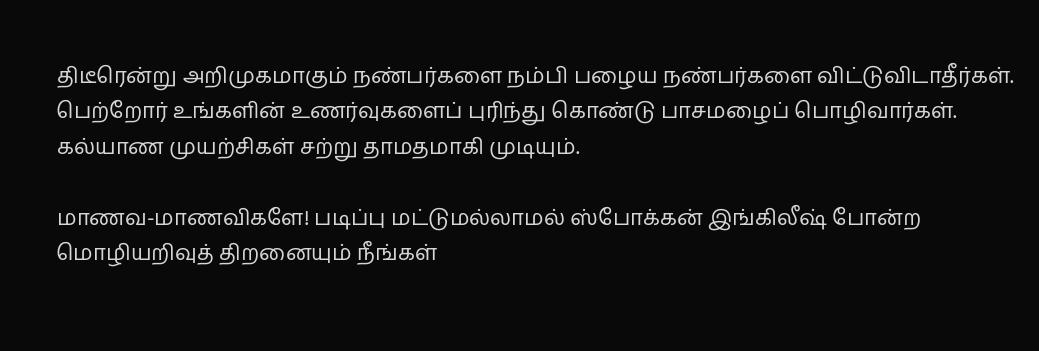திடீரென்று அறிமுகமாகும் நண்பர்களை நம்பி பழைய நண்பர்களை விட்டுவிடாதீர்கள். பெற்றோர் உங்களின் உணர்வுகளைப் புரிந்து கொண்டு பாசமழைப் பொழிவார்கள். கல்யாண முயற்சிகள் சற்று தாமதமாகி முடியும்.

மாணவ-மாணவிகளே! படிப்பு மட்டுமல்லாமல் ஸ்போக்கன் இங்கிலீஷ் போன்ற மொழியறிவுத் திறனையும் நீங்கள்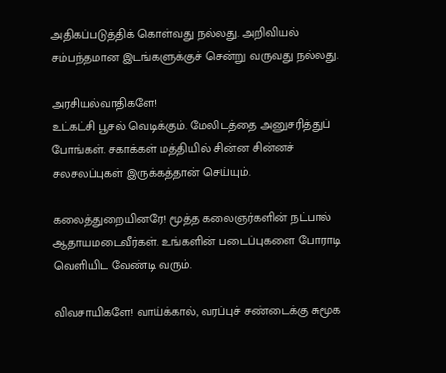அதிகப்படுத்திக் கொள்வது நல்லது. அறிவியல் சம்பந்தமான இடங்களுக்குச் சென்று வருவது நல்லது.

அரசியல்வாதிகளே!
உட்கட்சி பூசல் வெடிக்கும். மேலிடத்தை அனுசரித்துப் போங்கள். சகாக்கள் மத்தியில் சின்ன சின்னச் சலசலப்புகள் இருக்கத்தான் செய்யும்.

கலைத்துறையினரே! மூத்த கலைஞர்களின் நட்பால் ஆதாயமடைவீர்கள். உங்களின் படைப்புகளை போராடி வெளியிட வேண்டி வரும்.

விவசாயிகளே! வாய்க்கால், வரப்புச் சண்டைக்கு சுமூக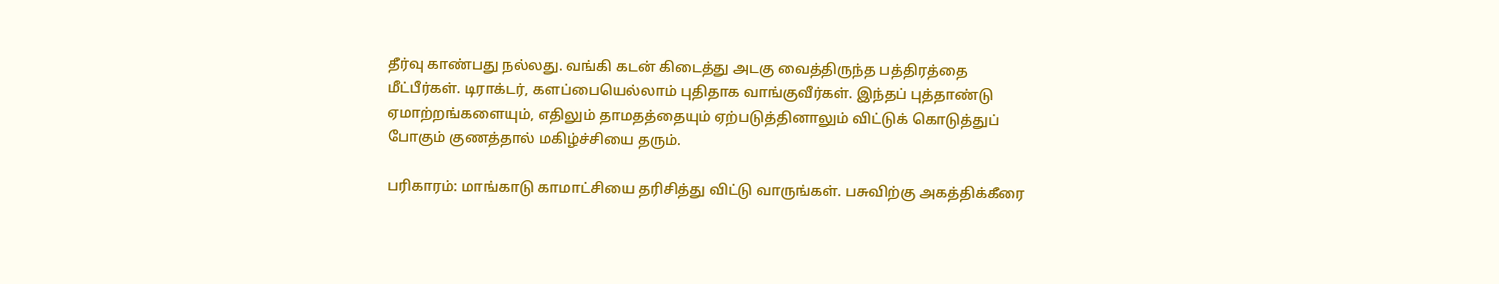தீர்வு காண்பது நல்லது. வங்கி கடன் கிடைத்து அடகு வைத்திருந்த பத்திரத்தை மீட்பீர்கள். டிராக்டர், களப்பையெல்லாம் புதிதாக வாங்குவீர்கள். இந்தப் புத்தாண்டு ஏமாற்றங்களையும், எதிலும் தாமதத்தையும் ஏற்படுத்தினாலும் விட்டுக் கொடுத்துப் போகும் குணத்தால் மகிழ்ச்சியை தரும்.

பரிகாரம்: மாங்காடு காமாட்சியை தரிசித்து விட்டு வாருங்கள். பசுவிற்கு அகத்திக்கீரை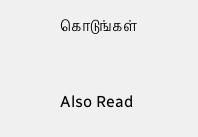கொடுங்கள்


Also Read